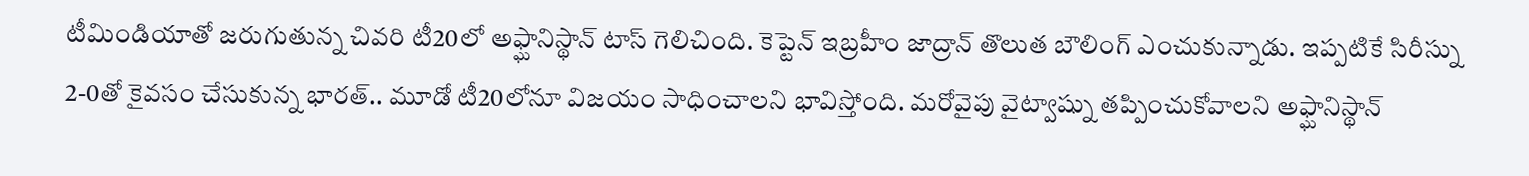టీమిండియాతో జరుగుతున్న చివరి టీ20లో అఫ్ఘానిస్థాన్ టాస్ గెలిచింది. కెప్టెన్ ఇబ్రహీం జాద్రాన్ తొలుత బౌలింగ్ ఎంచుకున్నాడు. ఇప్పటికే సిరీస్ను 2-0తో కైవసం చేసుకున్న భారత్.. మూడో టీ20లోనూ విజయం సాధించాలని భావిస్తోంది. మరోవైపు వైట్వాష్ను తప్పించుకోవాలని అఫ్ఘానిస్థాన్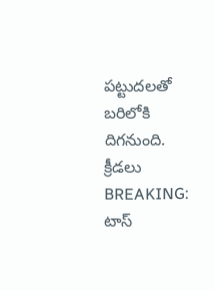పట్టుదలతో బరిలోకి దిగనుంది.
క్రీడలు
BREAKING: టాస్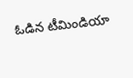ఓడిన టీమిండియా